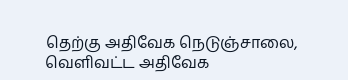தெற்கு அதிவேக நெடுஞ்சாலை, வெளிவட்ட அதிவேக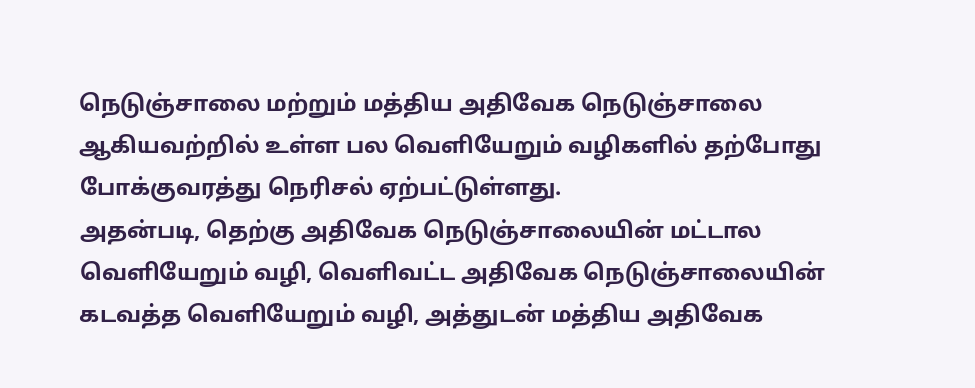நெடுஞ்சாலை மற்றும் மத்திய அதிவேக நெடுஞ்சாலை ஆகியவற்றில் உள்ள பல வெளியேறும் வழிகளில் தற்போது போக்குவரத்து நெரிசல் ஏற்பட்டுள்ளது.
அதன்படி, தெற்கு அதிவேக நெடுஞ்சாலையின் மட்டால வெளியேறும் வழி, வெளிவட்ட அதிவேக நெடுஞ்சாலையின் கடவத்த வெளியேறும் வழி, அத்துடன் மத்திய அதிவேக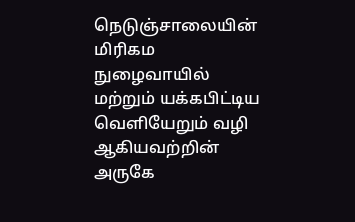நெடுஞ்சாலையின் மிரிகம நுழைவாயில் மற்றும் யக்கபிட்டிய வெளியேறும் வழி ஆகியவற்றின் அருகே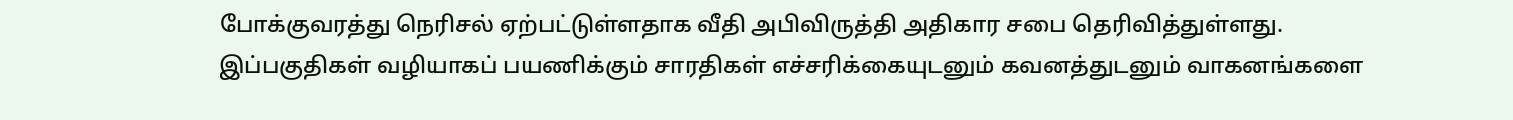போக்குவரத்து நெரிசல் ஏற்பட்டுள்ளதாக வீதி அபிவிருத்தி அதிகார சபை தெரிவித்துள்ளது.
இப்பகுதிகள் வழியாகப் பயணிக்கும் சாரதிகள் எச்சரிக்கையுடனும் கவனத்துடனும் வாகனங்களை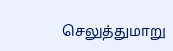செலுத்துமாறு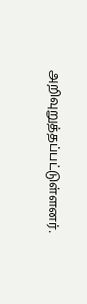அறிவுறுத்தப்பட்டுள்ளனர்.